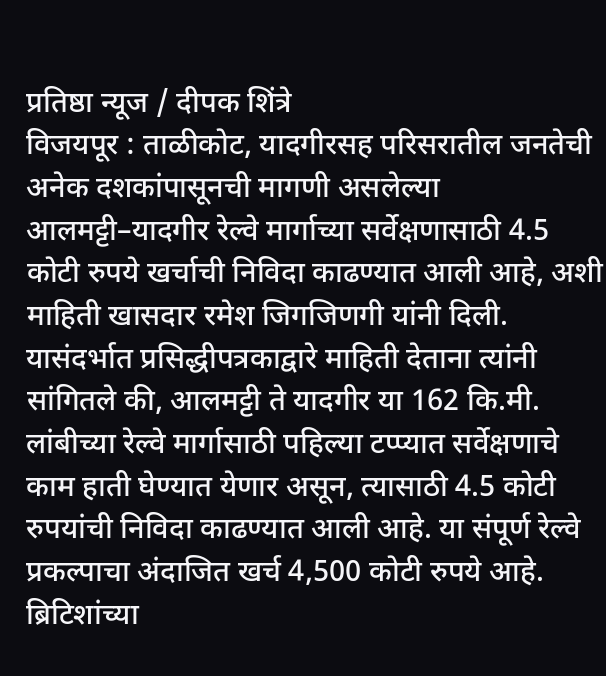प्रतिष्ठा न्यूज / दीपक शिंत्रे
विजयपूर : ताळीकोट, यादगीरसह परिसरातील जनतेची अनेक दशकांपासूनची मागणी असलेल्या आलमट्टी–यादगीर रेल्वे मार्गाच्या सर्वेक्षणासाठी 4.5 कोटी रुपये खर्चाची निविदा काढण्यात आली आहे, अशी माहिती खासदार रमेश जिगजिणगी यांनी दिली.
यासंदर्भात प्रसिद्धीपत्रकाद्वारे माहिती देताना त्यांनी सांगितले की, आलमट्टी ते यादगीर या 162 कि.मी. लांबीच्या रेल्वे मार्गासाठी पहिल्या टप्प्यात सर्वेक्षणाचे काम हाती घेण्यात येणार असून, त्यासाठी 4.5 कोटी रुपयांची निविदा काढण्यात आली आहे. या संपूर्ण रेल्वे प्रकल्पाचा अंदाजित खर्च 4,500 कोटी रुपये आहे.
ब्रिटिशांच्या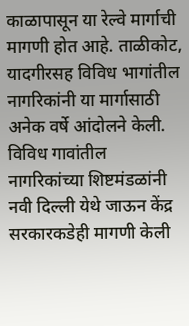काळापासून या रेल्वे मार्गाची मागणी होत आहे. ताळीकोट, यादगीरसह विविध भागांतील नागरिकांनी या मार्गासाठी अनेक वर्षे आंदोलने केली. विविध गावांतील नागरिकांच्या शिष्टमंडळांनी नवी दिल्ली येथे जाऊन केंद्र सरकारकडेही मागणी केली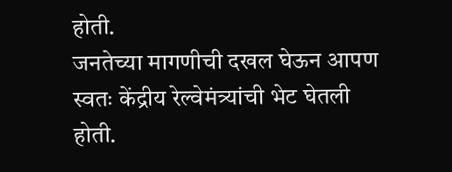होती.
जनतेच्या मागणीची दखल घेऊन आपण स्वतः केंद्रीय रेल्वेमंत्र्यांची भेट घेतली होती.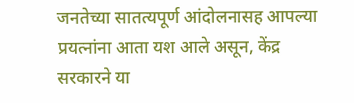जनतेच्या सातत्यपूर्ण आंदोलनासह आपल्या प्रयत्नांना आता यश आले असून, केंद्र सरकारने या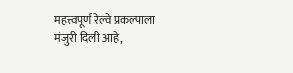महत्त्वपूर्ण रेल्वे प्रकल्पाला मंजुरी दिली आहे,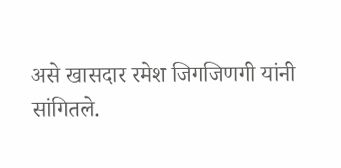असे खासदार रमेश जिगजिणगी यांनी सांगितले.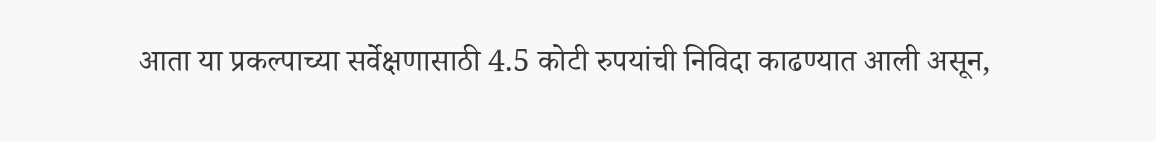आता या प्रकल्पाच्या सर्वेक्षणासाठी 4.5 कोटी रुपयांची निविदा काढण्यात आली असून,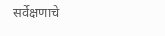सर्वेक्षणाचे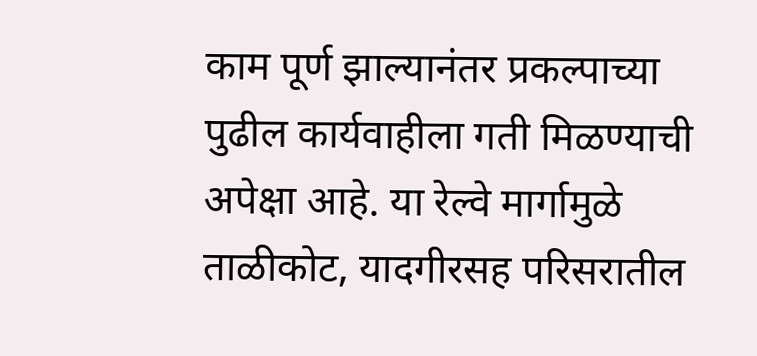काम पूर्ण झाल्यानंतर प्रकल्पाच्या पुढील कार्यवाहीला गती मिळण्याची अपेक्षा आहे. या रेल्वे मार्गामुळे ताळीकोट, यादगीरसह परिसरातील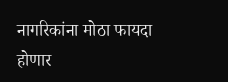नागरिकांना मोठा फायदा होणार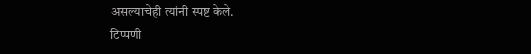असल्याचेही त्यांनी स्पष्ट केले.
टिप्पणी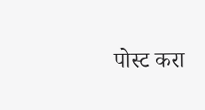पोस्ट करा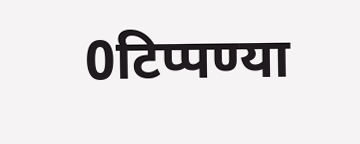0टिप्पण्या